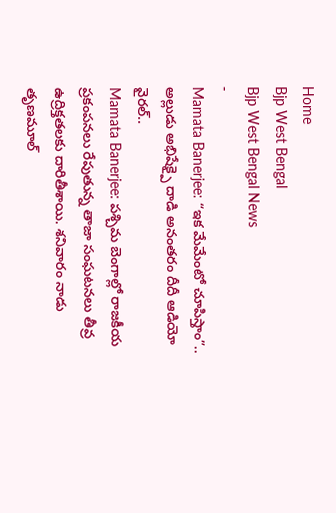Home
Bjp West Bengal
Bjp West Bengal News
-
Mamata Banerjee: “ఇక మేమేంటో చూపిస్తాం”.. అల్లుడు అభిషేక్పై దాడి అనంతరం దీదీ ఆడియో వైరల్..
Mamata Banerjee: పశ్చిమ బెంగాల్లో రాజకీయ ప్రకంపనలు రేపుతున్న తాజా సంఘటనలు తీవ్ర ఉద్రిక్తతలకు దారితీశాయి. శనివారం నాడు తృణమూల్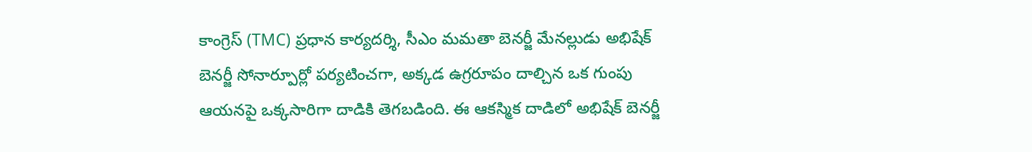కాంగ్రెస్ (TMC) ప్రధాన కార్యదర్శి, సీఎం మమతా బెనర్జీ మేనల్లుడు అభిషేక్ బెనర్జీ సోనార్పూర్లో పర్యటించగా, అక్కడ ఉగ్రరూపం దాల్చిన ఒక గుంపు ఆయనపై ఒక్కసారిగా దాడికి తెగబడింది. ఈ ఆకస్మిక దాడిలో అభిషేక్ బెనర్జీ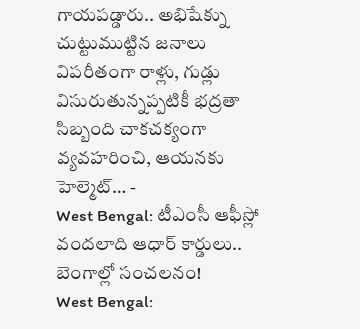గాయపడ్డారు.. అభిషేక్ను చుట్టుముట్టిన జనాలు విపరీతంగా రాళ్లు, గుడ్లు విసురుతున్నప్పటికీ భద్రతా సిబ్బంది చాకచక్యంగా వ్యవహరించి, ఆయనకు హెల్మెట్… -
West Bengal: టీఎంసీ ఆఫీస్లో వందలాది ఆధార్ కార్డులు.. బెంగాల్లో సంచలనం!
West Bengal: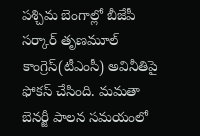పశ్చిమ బెంగాల్లో బీజేపీ సర్కార్ తృణమూల్ కాంగ్రెస్(టీఎంసీ) అవినీతిపై ఫోకస్ చేసింది. మమతా బెనర్జీ పాలన సమయంలో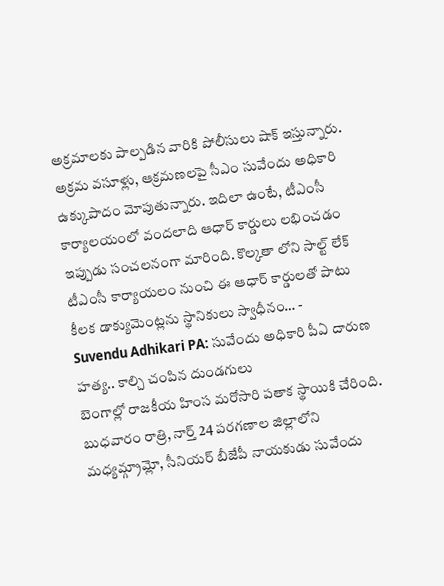అక్రమాలకు పాల్పడిన వారికి పోలీసులు షాక్ ఇస్తున్నారు. అక్రమ వసూళ్లు, ఆక్రమణలపై సీఎం సువేందు అధికారి ఉక్కుపాదం మోపుతున్నారు. ఇదిలా ఉంటే, టీఎంసీ కార్యాలయంలో వందలాది ఆధార్ కార్డులు లభించడం ఇప్పుడు సంచలనంగా మారింది. కొల్కతా లోని సాల్ట్ లేక్ టీఎంసీ కార్యాయలం నుంచి ఈ ఆధార్ కార్డులతో పాటు కీలక డాక్యుమెంట్లను స్థానికులు స్వాధీనం… -
Suvendu Adhikari PA: సువేందు అధికారి పీఏ దారుణ హత్య.. కాల్చి చంపిన దుండగులు
బెంగాల్లో రాజకీయ హింస మరోసారి పతాక స్థాయికి చేరింది. బుధవారం రాత్రి, నార్త్ 24 పరగణాల జిల్లాలోని మధ్యమ్గ్రామ్లో, సీనియర్ బీజేపీ నాయకుడు సువేందు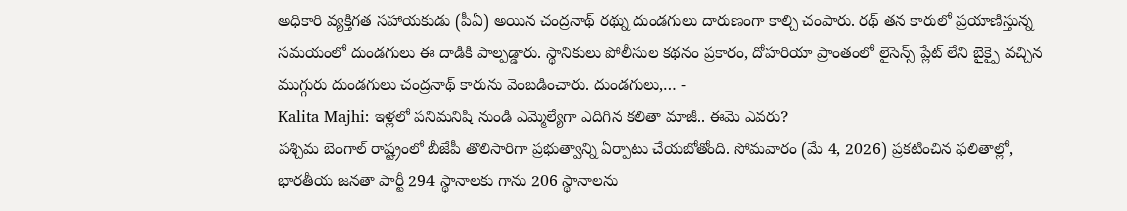అధికారి వ్యక్తిగత సహాయకుడు (పీఏ) అయిన చంద్రనాథ్ రథ్ను దుండగులు దారుణంగా కాల్చి చంపారు. రథ్ తన కారులో ప్రయాణిస్తున్న సమయంలో దుండగులు ఈ దాడికి పాల్పడ్డారు. స్థానికులు పోలీసుల కథనం ప్రకారం, దోహరియా ప్రాంతంలో లైసెన్స్ ప్లేట్ లేని బైక్పై వచ్చిన ముగ్గురు దుండగులు చంద్రనాథ్ కారును వెంబడించారు. దుండగులు,… -
Kalita Majhi: ఇళ్లలో పనిమనిషి నుండి ఎమ్మెల్యేగా ఎదిగిన కలితా మాజీ.. ఈమె ఎవరు?
పశ్చిమ బెంగాల్ రాష్ట్రంలో బీజేపీ తొలిసారిగా ప్రభుత్వాన్ని ఏర్పాటు చేయబోతోంది. సోమవారం (మే 4, 2026) ప్రకటించిన ఫలితాల్లో, భారతీయ జనతా పార్టీ 294 స్థానాలకు గాను 206 స్థానాలను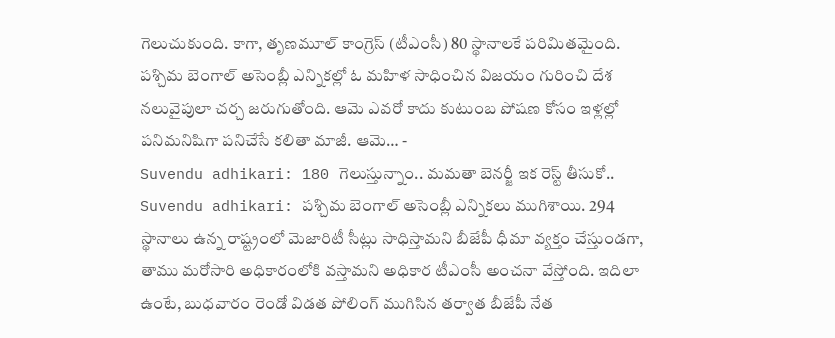గెలుచుకుంది. కాగా, తృణమూల్ కాంగ్రెస్ (టీఎంసీ) 80 స్థానాలకే పరిమితమైంది. పశ్చిమ బెంగాల్ అసెంబ్లీ ఎన్నికల్లో ఓ మహిళ సాధించిన విజయం గురించి దేశ నలువైపులా చర్చ జరుగుతోంది. ఆమె ఎవరో కాదు కుటుంబ పోషణ కోసం ఇళ్లల్లో పనిమనిషిగా పనిచేసే కలితా మాజీ. ఆమె… -
Suvendu adhikari: 180 గెలుస్తున్నాం.. మమతా బెనర్జీ ఇక రెస్ట్ తీసుకో..
Suvendu adhikari: పశ్చిమ బెంగాల్ అసెంబ్లీ ఎన్నికలు ముగిశాయి. 294 స్థానాలు ఉన్న రాష్ట్రంలో మెజారిటీ సీట్లు సాధిస్తామని బీజేపీ ధీమా వ్యక్తం చేస్తుండగా, తాము మరోసారి అధికారంలోకి వస్తామని అధికార టీఎంసీ అంచనా వేస్తోంది. ఇదిలా ఉంటే, బుధవారం రెండో విడత పోలింగ్ ముగిసిన తర్వాత బీజేపీ నేత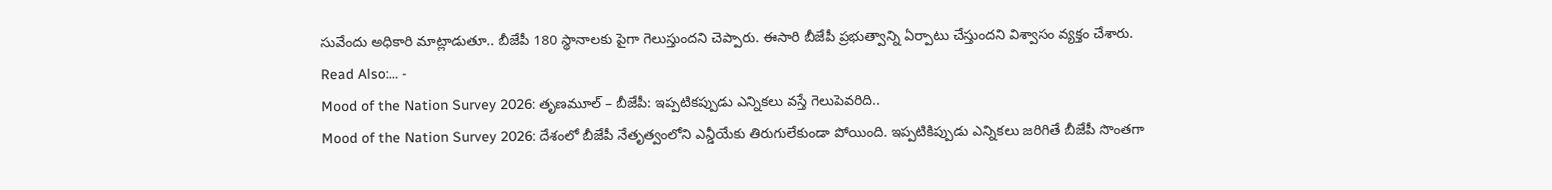సువేందు అధికారి మాట్లాడుతూ.. బీజేపీ 180 స్థానాలకు పైగా గెలుస్తుందని చెప్పారు. ఈసారి బీజేపీ ప్రభుత్వాన్ని ఏర్పాటు చేస్తుందని విశ్వాసం వ్యక్తం చేశారు. Read Also:… -
Mood of the Nation Survey 2026: తృణమూల్ – బీజేపీ: ఇప్పటికప్పుడు ఎన్నికలు వస్తే గెలుపెవరిది..
Mood of the Nation Survey 2026: దేశంలో బీజేపీ నేతృత్వంలోని ఎన్డీయేకు తిరుగులేకుండా పోయింది. ఇప్పటికిప్పుడు ఎన్నికలు జరిగితే బీజేపీ సొంతగా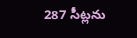287 సీట్లను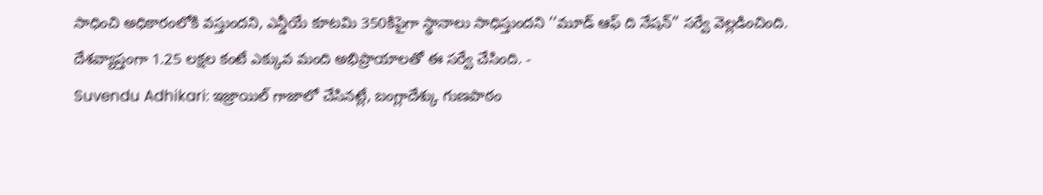సాధించి అధికారంలోకి వస్తుందని, ఎన్డీయే కూటమి 350కిపైగా స్థానాలు సాధిస్తుందని ‘‘మూడ్ ఆఫ్ ది నేషన్’’ సర్వే వెల్లడించింది. దేశవ్యాప్తంగా 1.25 లక్షల కంటే ఎక్కువ మంది అభిప్రాయాలతో ఈ సర్వే చేసింది. -
Suvendu Adhikari: ఇజ్రాయిల్ గాజాలో చేసినట్లే, బంగ్లాదేశ్కు గుణపాఠం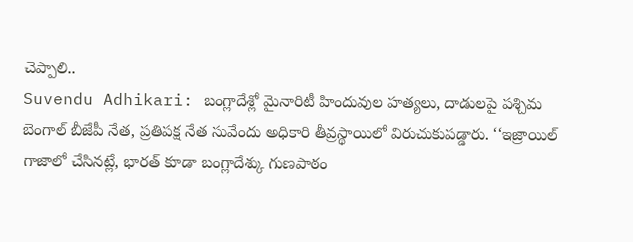చెప్పాలి..
Suvendu Adhikari: బంగ్లాదేశ్లో మైనారిటీ హిందువుల హత్యలు, దాడులపై పశ్చిమ బెంగాల్ బీజేపీ నేత, ప్రతిపక్ష నేత సువేందు అధికారి తీవ్రస్థాయిలో విరుచుకుపడ్డారు. ‘‘ఇజ్రాయిల్ గాజాలో చేసినట్లే, భారత్ కూడా బంగ్లాదేశ్కు గుణపాఠం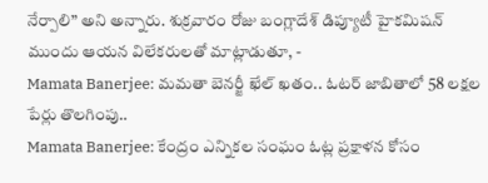నేర్పాలి’’ అని అన్నారు. శుక్రవారం రోజు బంగ్లాదేశ్ డిప్యూటీ హైకమిషన్ ముందు ఆయన విలేకరులతో మాట్లాడుతూ, -
Mamata Banerjee: మమతా బెనర్జీ ఖేల్ ఖతం.. ఓటర్ జాబితాలో 58 లక్షల పేర్లు తొలగింపు..
Mamata Banerjee: కేంద్రం ఎన్నికల సంఘం ఓట్ల ప్రక్షాళన కోసం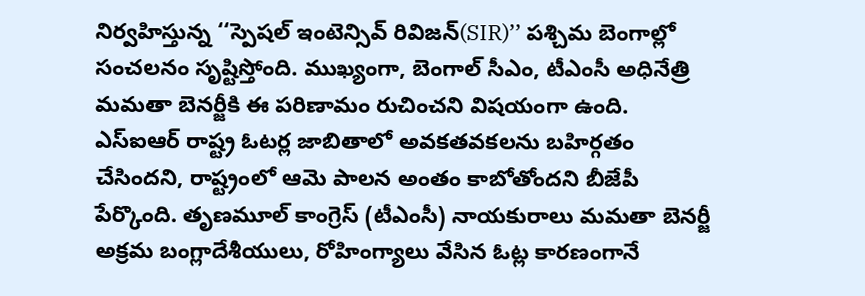నిర్వహిస్తున్న ‘‘స్పెషల్ ఇంటెన్సివ్ రివిజన్(SIR)’’ పశ్చిమ బెంగాల్లో సంచలనం సృష్టిస్తోంది. ముఖ్యంగా, బెంగాల్ సీఎం, టీఎంసీ అధినేత్రి మమతా బెనర్జీకి ఈ పరిణామం రుచించని విషయంగా ఉంది. ఎస్ఐఆర్ రాష్ట్ర ఓటర్ల జాబితాలో అవకతవకలను బహిర్గతం చేసిందని, రాష్ట్రంలో ఆమె పాలన అంతం కాబోతోందని బీజేపీ పేర్కొంది. తృణమూల్ కాంగ్రెస్ (టీఎంసీ) నాయకురాలు మమతా బెనర్జీ అక్రమ బంగ్లాదేశీయులు, రోహింగ్యాలు వేసిన ఓట్ల కారణంగానే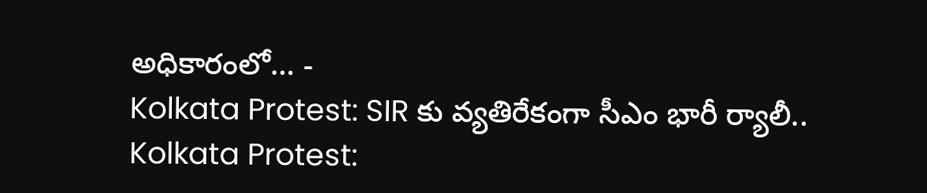అధికారంలో… -
Kolkata Protest: SIR కు వ్యతిరేకంగా సీఎం భారీ ర్యాలీ..
Kolkata Protest: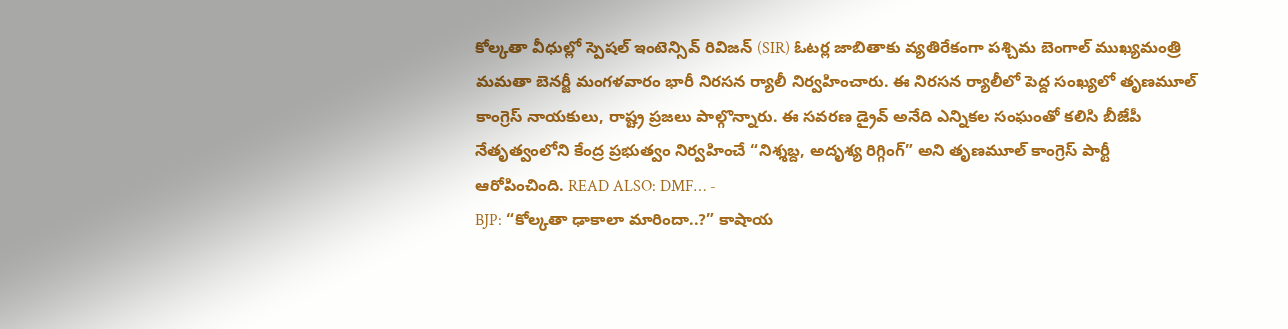కోల్కతా వీధుల్లో స్పెషల్ ఇంటెన్సివ్ రివిజన్ (SIR) ఓటర్ల జాబితాకు వ్యతిరేకంగా పశ్చిమ బెంగాల్ ముఖ్యమంత్రి మమతా బెనర్జీ మంగళవారం భారీ నిరసన ర్యాలీ నిర్వహించారు. ఈ నిరసన ర్యాలీలో పెద్ద సంఖ్యలో తృణమూల్ కాంగ్రెస్ నాయకులు, రాష్ట్ర ప్రజలు పాల్గొన్నారు. ఈ సవరణ డ్రైవ్ అనేది ఎన్నికల సంఘంతో కలిసి బీజేపీ నేతృత్వంలోని కేంద్ర ప్రభుత్వం నిర్వహించే “నిశ్శబ్ద, అదృశ్య రిగ్గింగ్” అని తృణమూల్ కాంగ్రెస్ పార్టీ ఆరోపించింది. READ ALSO: DMF… -
BJP: “కోల్కతా ఢాకాలా మారిందా..?” కాషాయ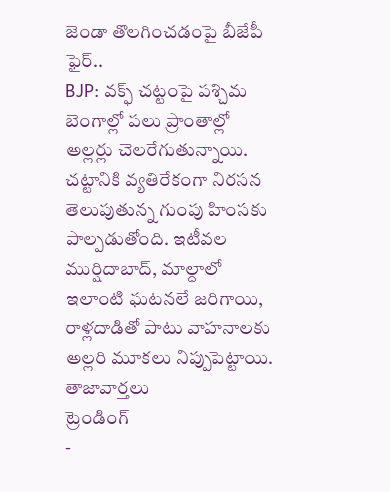జెండా తొలగించడంపై బీజేపీ ఫైర్..
BJP: వక్ఫ్ చట్టంపై పశ్చిమ బెంగాల్లో పలు ప్రాంతాల్లో అల్లర్లు చెలరేగుతున్నాయి. చట్టానికి వ్యతిరేకంగా నిరసన తెలుపుతున్న గుంపు హింసకు పాల్పడుతోంది. ఇటీవల ముర్షిదాబాద్, మాల్దాలో ఇలాంటి ఘటనలే జరిగాయి, రాళ్లదాడితో పాటు వాహనాలకు అల్లరి మూకలు నిప్పుపెట్టాయి.
తాజావార్తలు
ట్రెండింగ్
-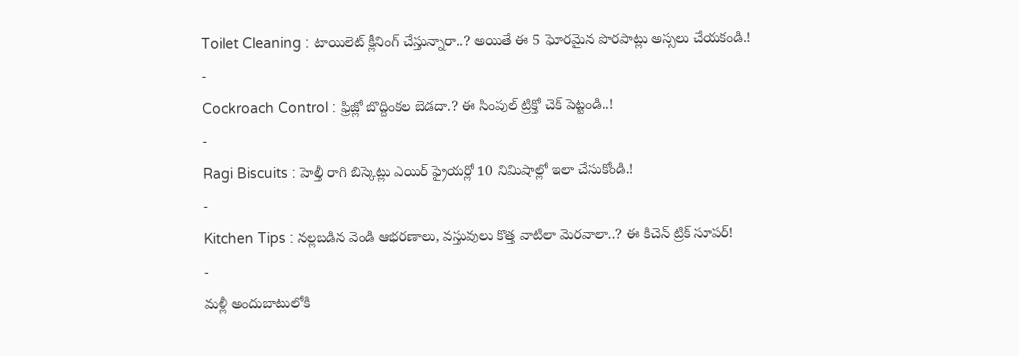Toilet Cleaning : టాయిలెట్ క్లీనింగ్ చేస్తున్నారా..? అయితే ఈ 5 ఘోరమైన పొరపాట్లు అస్సలు చేయకండి.!
-
Cockroach Control : ఫ్రిజ్లో బొద్దింకల బెడదా.? ఈ సింపుల్ ట్రిక్తో చెక్ పెట్టండి..!
-
Ragi Biscuits : హెల్తీ రాగి బిస్కెట్లు ఎయిర్ ఫ్రైయర్లో 10 నిమిషాల్లో ఇలా చేసుకోండి.!
-
Kitchen Tips : నల్లబడిన వెండి ఆభరణాలు, వస్తువులు కొత్త వాటిలా మెరవాలా..? ఈ కిచెన్ ట్రిక్ సూపర్!
-
మళ్లీ అందుబాటులోకి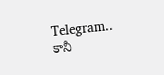Telegram.. కానీ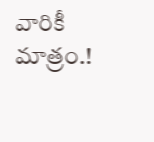వారికీ మాత్రం.!